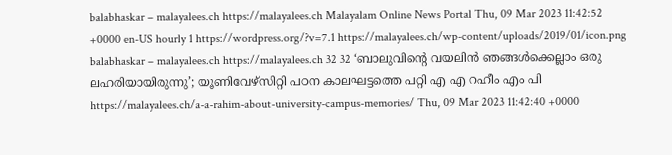balabhaskar – malayalees.ch https://malayalees.ch Malayalam Online News Portal Thu, 09 Mar 2023 11:42:52 +0000 en-US hourly 1 https://wordpress.org/?v=7.1 https://malayalees.ch/wp-content/uploads/2019/01/icon.png balabhaskar – malayalees.ch https://malayalees.ch 32 32 ‘ബാലുവിന്റെ വയലിൻ ഞങ്ങൾക്കെല്ലാം ഒരു ലഹരിയായിരുന്നു’; യൂണിവേഴ്‌സിറ്റി പഠന കാലഘട്ടത്തെ പറ്റി എ എ റഹീം എം പി https://malayalees.ch/a-a-rahim-about-university-campus-memories/ Thu, 09 Mar 2023 11:42:40 +0000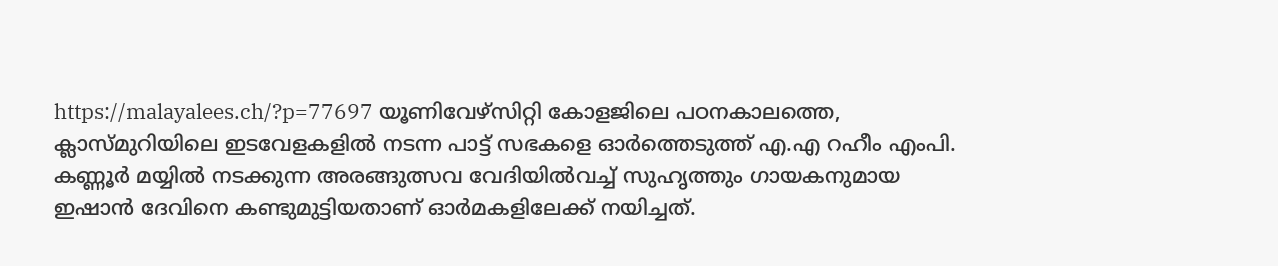https://malayalees.ch/?p=77697 യൂണിവേഴ്സിറ്റി കോളജിലെ പഠനകാലത്തെ, ക്ലാസ്മുറിയിലെ ഇടവേളകളില്‍ നടന്ന പാട്ട് സഭകളെ ഓര്‍ത്തെടുത്ത് എ.എ റഹീം എംപി. കണ്ണൂർ മയ്യില്‍ നടക്കുന്ന അരങ്ങുത്സവ വേദിയിൽവച്ച് സുഹൃത്തും ഗായകനുമായ ഇഷാന്‍ ദേവിനെ കണ്ടുമുട്ടിയതാണ് ഓര്‍മകളിലേക്ക് നയിച്ചത്.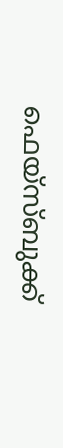ഫെയ്സ്ബുക്ക്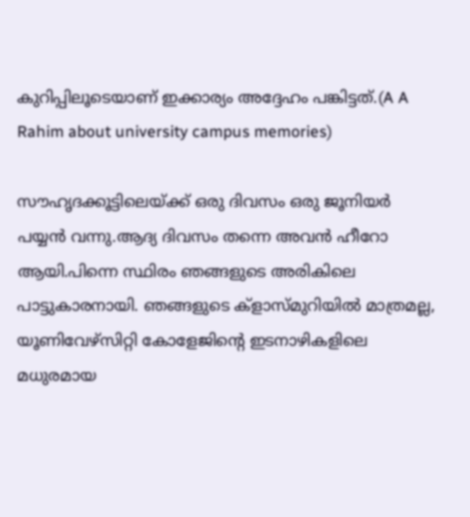കുറിപ്പിലൂടെയാണ് ഇക്കാര്യം അദ്ദേഹം പങ്കിട്ടത്.(A A Rahim about university campus memories)

സൗഹൃദക്കൂട്ടിലെയ്ക്ക് ഒരു ദിവസം ഒരു ജൂനിയർ പയ്യൻ വന്നു.ആദ്യ ദിവസം തന്നെ അവൻ ഹീറോ ആയി.പിന്നെ സ്ഥിരം ഞങ്ങളുടെ അരികിലെ പാട്ടുകാരനായി. ഞങ്ങളുടെ ക്‌ളാസ്മുറിയിൽ മാത്രമല്ല, യൂണിവേഴ്സിറ്റി കോളേജിന്റെ ഇടനാഴികളിലെ മധുരമായ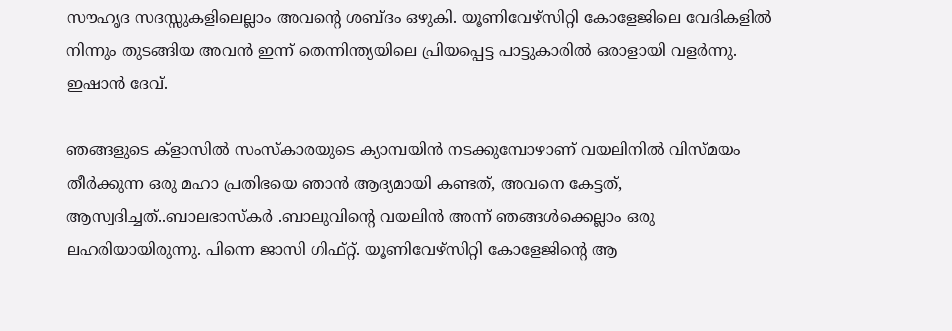സൗഹൃദ സദസ്സുകളിലെല്ലാം അവന്റെ ശബ്ദം ഒഴുകി. യൂണിവേഴ്സിറ്റി കോളേജിലെ വേദികളിൽ നിന്നും തുടങ്ങിയ അവൻ ഇന്ന് തെന്നിന്ത്യയിലെ പ്രിയപ്പെട്ട പാട്ടുകാരിൽ ഒരാളായി വളർന്നു. ഇഷാന്‍ ദേവ്.

ഞങ്ങളുടെ ക്‌ളാസിൽ സംസ്‌കാരയുടെ ക്യാമ്പയിൻ നടക്കുമ്പോഴാണ് വയലിനിൽ വിസ്മയം തീർക്കുന്ന ഒരു മഹാ പ്രതിഭയെ ഞാൻ ആദ്യമായി കണ്ടത്, അവനെ കേട്ടത്, ആസ്വദിച്ചത്..ബാലഭാസ്കർ .ബാലുവിന്റെ വയലിൻ അന്ന് ഞങ്ങൾക്കെല്ലാം ഒരു ലഹരിയായിരുന്നു. പിന്നെ ജാസി ഗിഫ്റ്റ്. യൂണിവേഴ്സിറ്റി കോളേജിന്റെ ആ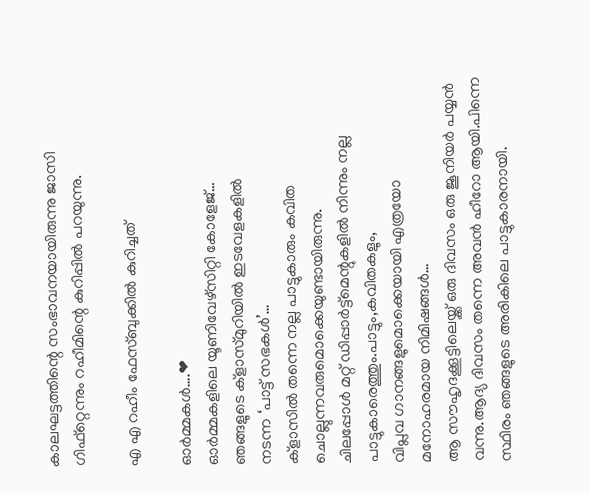കാലഘട്ടത്തിന്റെ സംഭാവനയായിരുന്നു ജാസി ഗിഫ്റ്റെന്നും റഹീമിന്റെ കുറിപ്പില്‍ പറയുന്നു.

എ എ റഹീം ഫേസ്ബുക്കിൽ കുറിച്ചത്

ഓർമ്മകൾ….❤
ഓർമ്മകളിലെ യൂണിവേഴ്സിറ്റി കോളേജ്…
ഞങ്ങളുടെ ക്‌ളാസ്മുറിയിൽ ഇടവേളകളിൽ
നടന്ന ‘പാട്ട് സഭകൾ’…
ക്‌ളാസിൽ തന്നെ നല്ല പാട്ടുകാരും കവിത ചൊല്ലുന്നവരുമൊക്കെയുണ്ടായിരുന്നു.
ചിലപ്പോൾ മറ്റ് ഡിപ്പാർട്ട്മെന്റുകളിൽ നിന്നും നല്ല പാട്ടുകാരെത്തും.പാട്ടും,കവിതകളും,
വിപ്ലവ ഗാനങ്ങളുമൊക്കെയായി എത്രയോ
മനോഹരമായ നിമിഷങ്ങൾ…
ആ സൗഹൃദക്കൂട്ടിലെയ്ക്ക് ഒരു ദിവസം ഒരു ജൂനിയർ പയ്യൻ വന്നു.ആദ്യ ദിവസം തന്നെ അവൻ ഹീറോ ആയി.പിന്നെ സ്ഥിരം ഞങ്ങളുടെ അരികിലെ പാട്ടുകാരനായി.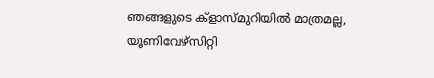ഞങ്ങളുടെ ക്‌ളാസ്മുറിയിൽ മാത്രമല്ല,
യൂണിവേഴ്സിറ്റി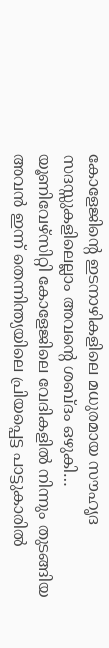കോളേജിന്റെ ഇടനാഴികളിലെ മധുരമായ സൗഹൃദ സദസ്സുകളിലെല്ലാം അവന്റെ ശബ്ദം ഒഴുകി…
യൂണിവേഴ്സിറ്റി കോളേജിലെ വേദികളിൽ നിന്നും തുടങ്ങിയ അവൻ ഇന്ന് തെന്നിന്ത്യയിലെ പ്രിയപ്പെട്ട പാട്ടുകാരിൽ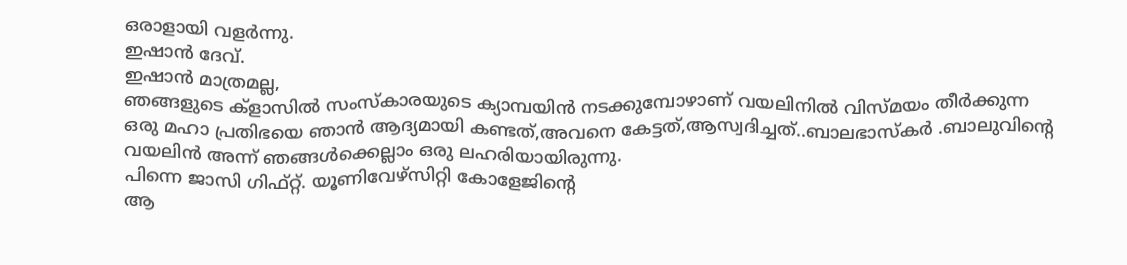ഒരാളായി വളർന്നു.
ഇഷാൻ ദേവ്.
ഇഷാൻ മാത്രമല്ല,
ഞങ്ങളുടെ ക്‌ളാസിൽ സംസ്‌കാരയുടെ ക്യാമ്പയിൻ നടക്കുമ്പോഴാണ് വയലിനിൽ വിസ്മയം തീർക്കുന്ന ഒരു മഹാ പ്രതിഭയെ ഞാൻ ആദ്യമായി കണ്ടത്,അവനെ കേട്ടത്,ആസ്വദിച്ചത്..ബാലഭാസ്കർ .ബാലുവിന്റെ വയലിൻ അന്ന് ഞങ്ങൾക്കെല്ലാം ഒരു ലഹരിയായിരുന്നു.
പിന്നെ ജാസി ഗിഫ്റ്റ്. യൂണിവേഴ്സിറ്റി കോളേജിന്റെ
ആ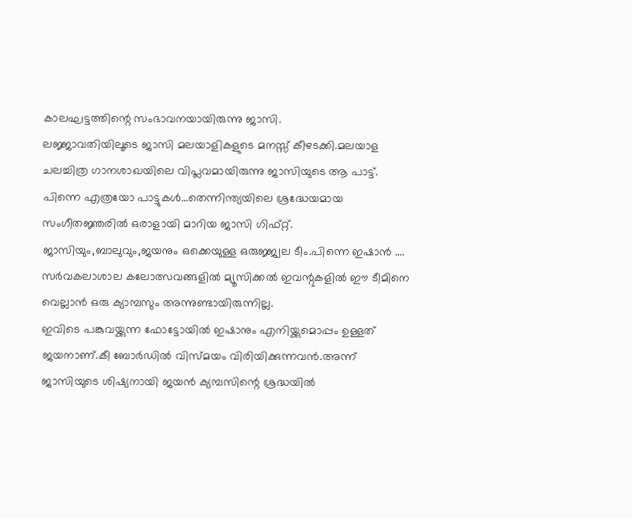കാലഘട്ടത്തിന്റെ സംഭാവനയായിരുന്നു ജാസി.
ലജ്ജാവതിയിലൂടെ ജാസി മലയാളികളുടെ മനസ്സ് കീഴടക്കി.മലയാള ചലച്ചിത്ര ഗാനശാഖയിലെ വിപ്ലവമായിരുന്നു ജാസിയുടെ ആ പാട്ട്.
പിന്നെ എത്രയോ പാട്ടുകൾ…തെന്നിന്ത്യയിലെ ശ്രദ്ധേയമായ സംഗീതജ്ഞരിൽ ഒരാളായി മാറിയ ജാസി ഗിഫ്റ്റ്.
ജാസിയും,ബാലുവും,ജയനും ഒക്കെയുള്ള ഒരുജ്ജ്വല ടീം.പിന്നെ ഇഷാൻ ….
സർവകലാശാല കലോത്സവങ്ങളിൽ മ്യൂസിക്കൽ ഇവന്റുകളിൽ ഈ ടീമിനെ വെല്ലാൻ ഒരു ക്യാമ്പസും അന്നുണ്ടായിരുന്നില്ല.
ഇവിടെ പങ്കുവയ്ക്കുന്ന ഫോട്ടോയിൽ ഇഷാനും എനിയ്ക്കുമൊപ്പം ഉള്ളത് ജയനാണ്.കീ ബോർഡിൽ വിസ്മയം വിരിയിക്കുന്നവൻ.അന്ന് ജാസിയുടെ ശിഷ്യനായി ജയൻ ക്യമ്പസിന്റെ ശ്രദ്ധയിൽ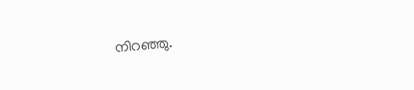നിറഞ്ഞു.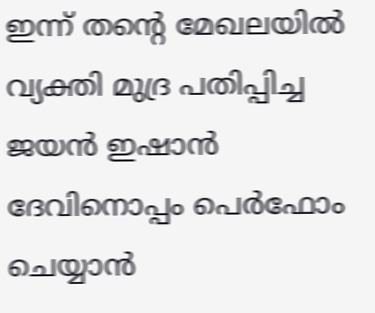ഇന്ന് തന്റെ മേഖലയിൽ വ്യക്തി മുദ്ര പതിപ്പിച്ച ജയൻ ഇഷാൻ ദേവിനൊപ്പം പെർഫോം ചെയ്യാൻ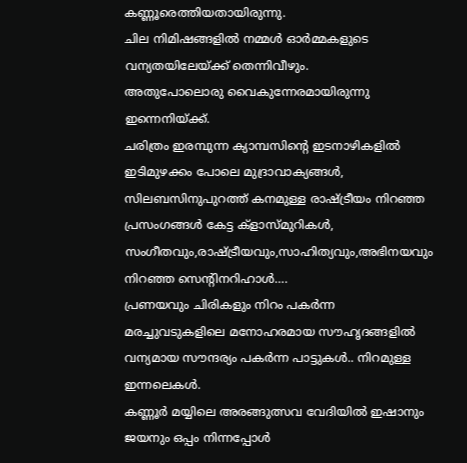കണ്ണൂരെത്തിയതായിരുന്നു.
ചില നിമിഷങ്ങളിൽ നമ്മൾ ഓർമ്മകളുടെ വന്യതയിലേയ്ക്ക് തെന്നിവീഴും.
അതുപോലൊരു വൈകുന്നേരമായിരുന്നു ഇന്നെനിയ്ക്ക്.
ചരിത്രം ഇരമ്പുന്ന ക്യാമ്പസിന്റെ ഇടനാഴികളിൽ ഇടിമുഴക്കം പോലെ മുദ്രാവാക്യങ്ങൾ,
സിലബസിനുപുറത്ത് കനമുള്ള രാഷ്ട്രീയം നിറഞ്ഞ പ്രസംഗങ്ങൾ കേട്ട ക്‌ളാസ്മുറികൾ,
സംഗീതവും,രാഷ്ട്രീയവും,സാഹിത്യവും,അഭിനയവും നിറഞ്ഞ സെന്റിനറിഹാൾ….
പ്രണയവും ചിരികളും നിറം പകർന്ന മരച്ചുവടുകളിലെ മനോഹരമായ സൗഹൃദങ്ങളിൽ വന്യമായ സൗന്ദര്യം പകർന്ന പാട്ടുകൾ.. നിറമുള്ള ഇന്നലെകൾ.
കണ്ണൂർ മയ്യിലെ അരങ്ങുത്സവ വേദിയിൽ ഇഷാനും ജയനും ഒപ്പം നിന്നപ്പോൾ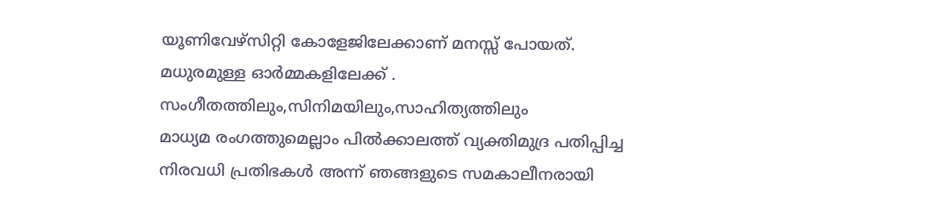യൂണിവേഴ്സിറ്റി കോളേജിലേക്കാണ് മനസ്സ് പോയത്.
മധുരമുള്ള ഓർമ്മകളിലേക്ക് .
സംഗീതത്തിലും,സിനിമയിലും,സാഹിത്യത്തിലും
മാധ്യമ രംഗത്തുമെല്ലാം പിൽക്കാലത്ത് വ്യക്തിമുദ്ര പതിപ്പിച്ച നിരവധി പ്രതിഭകൾ അന്ന് ഞങ്ങളുടെ സമകാലീനരായി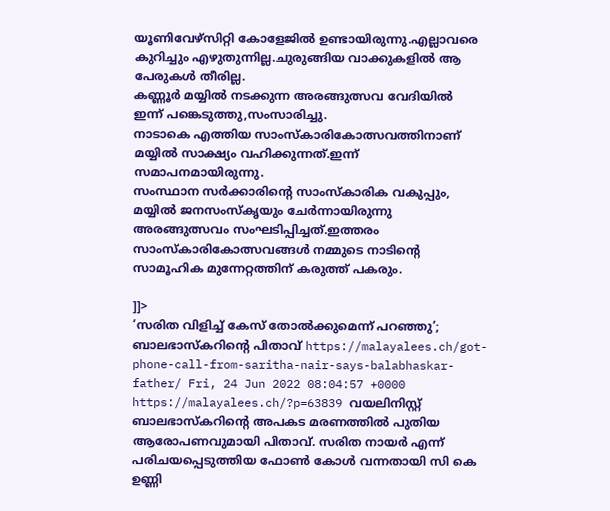യൂണിവേഴ്സിറ്റി കോളേജിൽ ഉണ്ടായിരുന്നു.എല്ലാവരെ കുറിച്ചും എഴുതുന്നില്ല.ചുരുങ്ങിയ വാക്കുകളിൽ ആ പേരുകൾ തീരില്ല.
കണ്ണൂർ മയ്യില്‍ നടക്കുന്ന അരങ്ങുത്സവ വേദിയിൽ
ഇന്ന് പങ്കെടുത്തു,സംസാരിച്ചു.
നാടാകെ എത്തിയ സാംസ്കാരികോത്സവത്തിനാണ് മയ്യില്‍ സാക്ഷ്യം വഹിക്കുന്നത്.ഇന്ന് സമാപനമായിരുന്നു.
സംസ്ഥാന സർക്കാരിന്റെ സാംസ്‌കാരിക വകുപ്പും,
മയ്യിൽ ജനസംസ്കൃയും ചേർന്നായിരുന്നു അരങ്ങുത്സവം സംഘടിപ്പിച്ചത്.ഇത്തരം സാംസ്കാരികോത്സവങ്ങൾ നമ്മുടെ നാടിന്റെ സാമൂഹിക മുന്നേറ്റത്തിന് കരുത്ത് പകരും.

]]>
‘സരിത വിളിച്ച് കേസ് തോൽക്കുമെന്ന് പറഞ്ഞു’; ബാലഭാസ്കറിൻ്റെ പിതാവ് https://malayalees.ch/got-phone-call-from-saritha-nair-says-balabhaskar-father/ Fri, 24 Jun 2022 08:04:57 +0000 https://malayalees.ch/?p=63839 വയലിനിസ്റ്റ് ബാലഭാസ്കറിൻ്റെ അപകട മരണത്തിൽ പുതിയ ആരോപണവുമായി പിതാവ്. സരിത നായർ എന്ന് പരിചയപ്പെടുത്തിയ ഫോൺ കോൾ വന്നതായി സി കെ ഉണ്ണി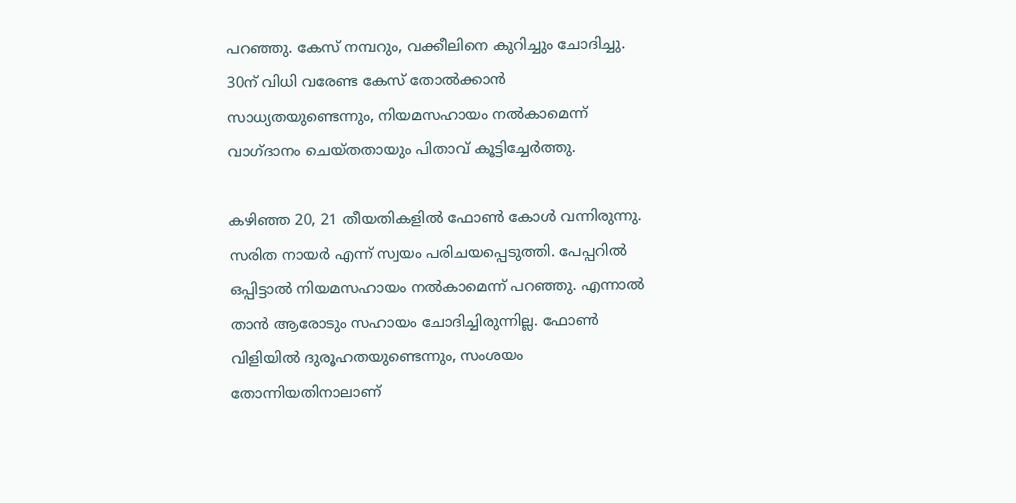പറഞ്ഞു. കേസ് നമ്പറും, വക്കീലിനെ കുറിച്ചും ചോദിച്ചു. 30ന് വിധി വരേണ്ട കേസ് തോൽക്കാൻ സാധ്യതയുണ്ടെന്നും, നിയമസഹായം നൽകാമെന്ന് വാഗ്ദാനം ചെയ്തതായും പിതാവ് കൂട്ടിച്ചേർത്തു.

കഴിഞ്ഞ 20, 21 തീയതികളിൽ ഫോൺ കോൾ വന്നിരുന്നു. സരിത നായർ എന്ന് സ്വയം പരിചയപ്പെടുത്തി. പേപ്പറിൽ ഒപ്പിട്ടാൽ നിയമസഹായം നൽകാമെന്ന് പറഞ്ഞു. എന്നാൽ താൻ ആരോടും സഹായം ചോദിച്ചിരുന്നില്ല. ഫോൺ വിളിയിൽ ദുരൂഹതയുണ്ടെന്നും, സംശയം തോന്നിയതിനാലാണ്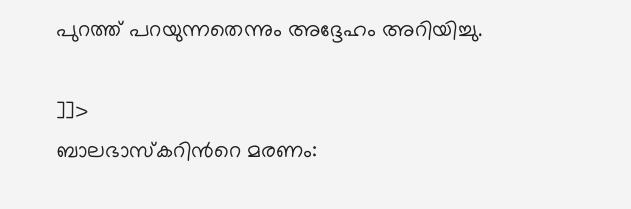പുറത്ത് പറയുന്നതെന്നും അദ്ദേഹം അറിയിച്ചു.

]]>
ബാലഭാസ്കറിന്‍റെ മരണം: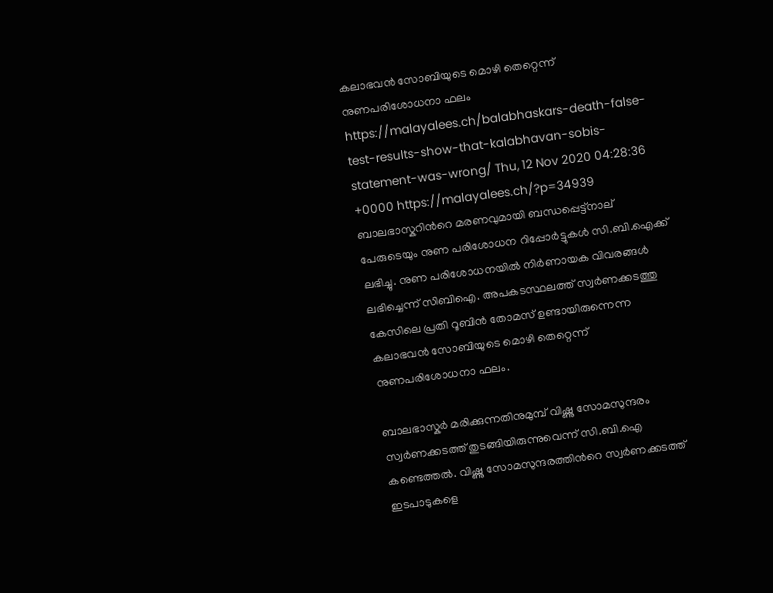കലാഭവൻ സോബിയുടെ മൊഴി തെറ്റെന്ന് നുണപരിശോധനാ ഫലം https://malayalees.ch/balabhaskars-death-false-test-results-show-that-kalabhavan-sobis-statement-was-wrong/ Thu, 12 Nov 2020 04:28:36 +0000 https://malayalees.ch/?p=34939 ബാലഭാസ്കറിന്‍റെ മരണവുമായി ബന്ധപ്പെട്ട്നാല് പേരുടെയും നുണ പരിശോധന റിപ്പോർട്ടുകൾ സി.ബി.ഐക്ക് ലഭിച്ചു. നുണ പരിശോധനയിൽ നിർണായക വിവരങ്ങൾ ലഭിച്ചെന്ന് സിബിഐ. അപകടസ്ഥലത്ത് സ്വർണക്കടത്തു കേസിലെ പ്രതി റൂബിൻ തോമസ് ഉണ്ടായിരുന്നെന്ന കലാഭവൻ സോബിയുടെ മൊഴി തെറ്റെന്ന് നുണപരിശോധനാ ഫലം.

ബാലഭാസ്കർ മരിക്കുന്നതിനുമുമ്പ് വിഷ്ണു സോമസുന്ദരം സ്വർണക്കടത്ത് തുടങ്ങിയിരുന്നുവെന്ന് സി.ബി.ഐ കണ്ടെത്തൽ. വിഷ്ണു സോമസുന്ദരത്തിന്‍റെ സ്വർണക്കടത്ത് ഇടപാടുകളെ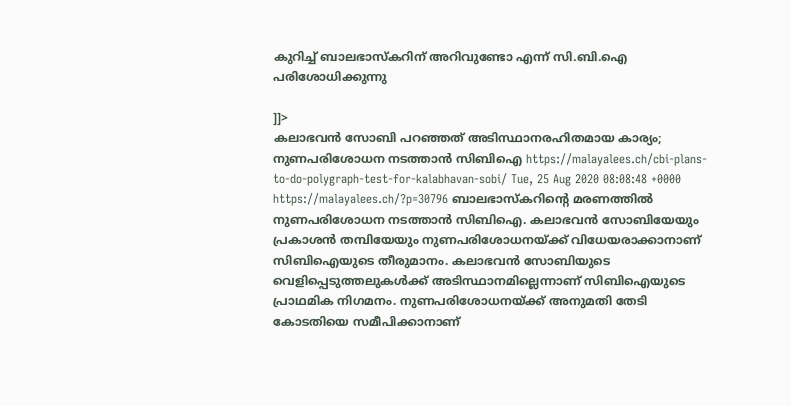കുറിച്ച് ബാലഭാസ്കറിന് അറിവുണ്ടോ എന്ന് സി.ബി.ഐ പരിശോധിക്കുന്നു

]]>
കലാഭവൻ സോബി പറഞ്ഞത് അടിസ്ഥാനരഹിതമായ കാര്യം; നുണപരിശോധന നടത്താൻ സിബിഐ https://malayalees.ch/cbi-plans-to-do-polygraph-test-for-kalabhavan-sobi/ Tue, 25 Aug 2020 08:08:48 +0000 https://malayalees.ch/?p=30796 ബാലഭാസ്‌കറിന്റെ മരണത്തിൽ നുണപരിശോധന നടത്താൻ സിബിഐ. കലാഭവൻ സോബിയേയും പ്രകാശൻ തമ്പിയേയും നുണപരിശോധനയ്ക്ക് വിധേയരാക്കാനാണ് സിബിഐയുടെ തീരുമാനം. കലാഭവൻ സോബിയുടെ വെളിപ്പെടുത്തലുകൾക്ക് അടിസ്ഥാനമില്ലെന്നാണ് സിബിഐയുടെ പ്രാഥമിക നിഗമനം. നുണപരിശോധനയ്ക്ക് അനുമതി തേടി കോടതിയെ സമീപിക്കാനാണ്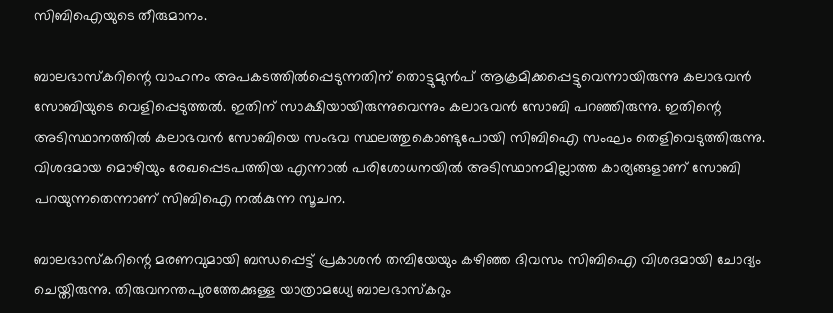സിബിഐയുടെ തീരുമാനം.

ബാലഭാസ്‌കറിന്റെ വാഹനം അപകടത്തിൽപ്പെടുന്നതിന് തൊട്ടുമുൻപ് ആക്രമിക്കപ്പെട്ടുവെന്നായിരുന്നു കലാഭവൻ സോബിയുടെ വെളിപ്പെടുത്തൽ. ഇതിന് സാക്ഷിയായിരുന്നുവെന്നും കലാഭവൻ സോബി പറഞ്ഞിരുന്നു. ഇതിന്റെ അടിസ്ഥാനത്തിൽ കലാഭവൻ സോബിയെ സംഭവ സ്ഥലത്തുകൊണ്ടുപോയി സിബിഐ സംഘം തെളിവെടുത്തിരുന്നു. വിശദമായ മൊഴിയും രേഖപ്പെടപത്തിയ എന്നാൽ പരിശോധനയിൽ അടിസ്ഥാനമില്ലാത്ത കാര്യങ്ങളാണ് സോബി പറയുന്നതെന്നാണ് സിബിഐ നൽകുന്ന സൂചന.

ബാലഭാസ്‌കറിന്റെ മരണവുമായി ബന്ധപ്പെട്ട് പ്രകാശൻ തമ്പിയേയും കഴിഞ്ഞ ദിവസം സിബിഐ വിശദമായി ചോദ്യം ചെയ്തിരുന്നു. തിരുവനന്തപുരത്തേക്കുള്ള യാത്രാമധ്യേ ബാലഭാസ്‌കറും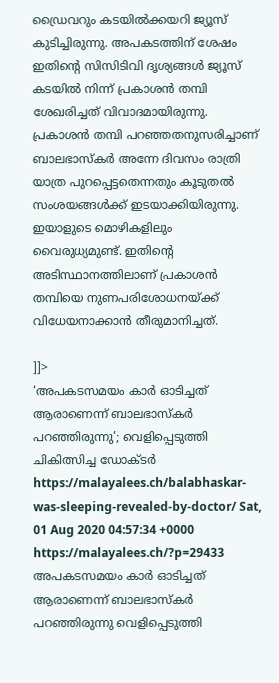ഡ്രൈവറും കടയിൽക്കയറി ജ്യൂസ് കുടിച്ചിരുന്നു. അപകടത്തിന് ശേഷം ഇതിന്റെ സിസിടിവി ദൃശ്യങ്ങൾ ജ്യൂസ് കടയിൽ നിന്ന് പ്രകാശൻ തമ്പി ശേഖരിച്ചത് വിവാദമായിരുന്നു. പ്രകാശൻ തമ്പി പറഞ്ഞതനുസരിച്ചാണ് ബാലഭാസ്‌കർ അന്നേ ദിവസം രാത്രി യാത്ര പുറപ്പെട്ടതെന്നതും കൂടുതൽ സംശയങ്ങൾക്ക് ഇടയാക്കിയിരുന്നു. ഇയാളുടെ മൊഴികളിലും വൈരുധ്യമുണ്ട്. ഇതിന്റെ അടിസ്ഥാനത്തിലാണ് പ്രകാശൻ തമ്പിയെ നുണപരിശോധനയ്ക്ക് വിധേയനാക്കാൻ തീരുമാനിച്ചത്.

]]>
‘അപകടസമയം കാർ ഓടിച്ചത് ആരാണെന്ന് ബാലഭാസ്‌കർ പറഞ്ഞിരുന്നു’; വെളിപ്പെടുത്തി ചികിത്സിച്ച ഡോക്ടർ https://malayalees.ch/balabhaskar-was-sleeping-revealed-by-doctor/ Sat, 01 Aug 2020 04:57:34 +0000 https://malayalees.ch/?p=29433 അപകടസമയം കാർ ഓടിച്ചത് ആരാണെന്ന് ബാലഭാസ്‌കർ പറഞ്ഞിരുന്നു വെളിപ്പെടുത്തി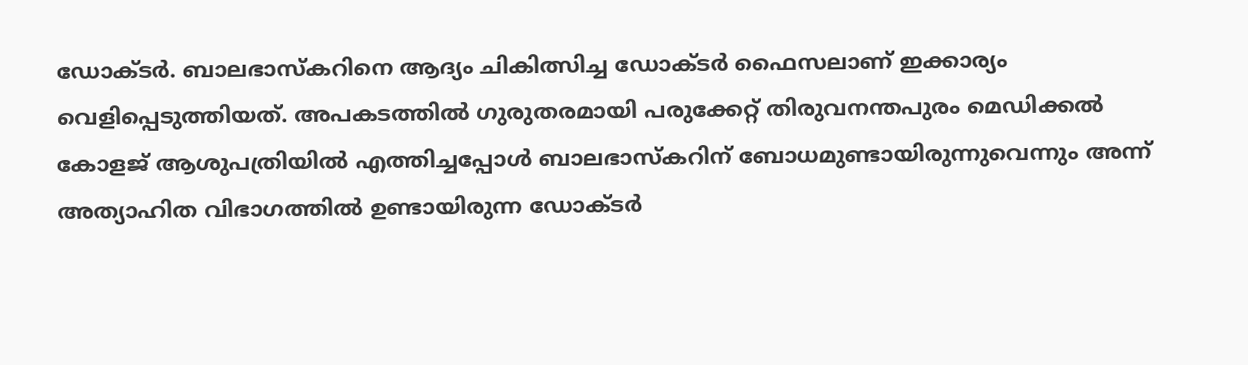ഡോക്ടർ. ബാലഭാസ്‌കറിനെ ആദ്യം ചികിത്സിച്ച ഡോക്ടർ ഫൈസലാണ് ഇക്കാര്യം വെളിപ്പെടുത്തിയത്. അപകടത്തിൽ ഗുരുതരമായി പരുക്കേറ്റ് തിരുവനന്തപുരം മെഡിക്കൽ കോളജ് ആശുപത്രിയിൽ എത്തിച്ചപ്പോൾ ബാലഭാസ്‌കറിന് ബോധമുണ്ടായിരുന്നുവെന്നും അന്ന് അത്യാഹിത വിഭാഗത്തിൽ ഉണ്ടായിരുന്ന ഡോക്ടർ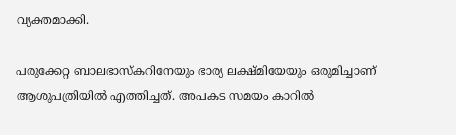വ്യക്തമാക്കി.

പരുക്കേറ്റ ബാലഭാസ്‌കറിനേയും ഭാര്യ ലക്ഷ്മിയേയും ഒരുമിച്ചാണ് ആശുപത്രിയിൽ എത്തിച്ചത്. അപകട സമയം കാറിൽ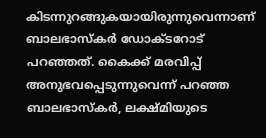കിടന്നുറങ്ങുകയായിരുന്നുവെന്നാണ് ബാലഭാസ്‌കർ ഡോക്ടറോട് പറഞ്ഞത്. കൈക്ക് മരവിപ്പ് അനുഭവപ്പെടുന്നുവെന്ന് പറഞ്ഞ ബാലഭാസ്‌കർ, ലക്ഷ്മിയുടെ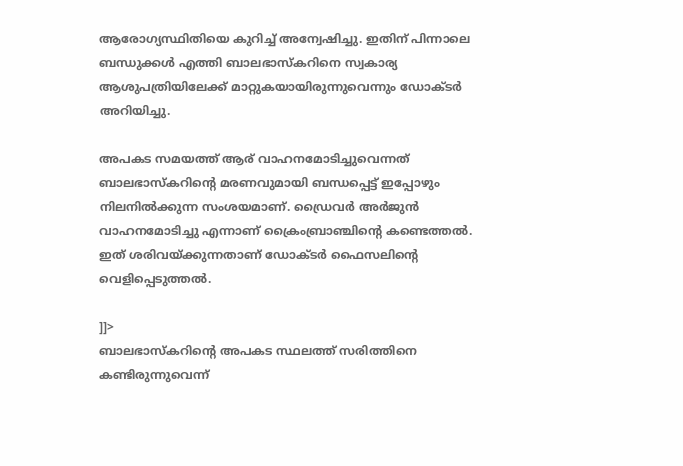ആരോഗ്യസ്ഥിതിയെ കുറിച്ച് അന്വേഷിച്ചു. ഇതിന് പിന്നാലെ ബന്ധുക്കൾ എത്തി ബാലഭാസ്‌കറിനെ സ്വകാര്യ ആശുപത്രിയിലേക്ക് മാറ്റുകയായിരുന്നുവെന്നും ഡോക്ടർ അറിയിച്ചു.

അപകട സമയത്ത് ആര് വാഹനമോടിച്ചുവെന്നത് ബാലഭാസ്‌കറിന്റെ മരണവുമായി ബന്ധപ്പെട്ട് ഇപ്പോഴും നിലനിൽക്കുന്ന സംശയമാണ്. ഡ്രൈവർ അർജുൻ വാഹനമോടിച്ചു എന്നാണ് ക്രൈംബ്രാഞ്ചിന്റെ കണ്ടെത്തൽ. ഇത് ശരിവയ്ക്കുന്നതാണ് ഡോക്ടർ ഫൈസലിന്റെ വെളിപ്പെടുത്തൽ.

]]>
ബാലഭാസ്കറിന്‍റെ അപകട സ്ഥലത്ത് സരിത്തിനെ കണ്ടിരുന്നുവെന്ന്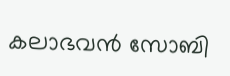കലാഭവന്‍ സോബി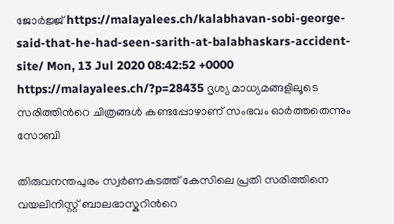ജോര്‍ജ്ജ് https://malayalees.ch/kalabhavan-sobi-george-said-that-he-had-seen-sarith-at-balabhaskars-accident-site/ Mon, 13 Jul 2020 08:42:52 +0000 https://malayalees.ch/?p=28435 ദൃശ്യ മാധ്യമങ്ങളിലൂടെ സരിത്തിന്‍റെ ചിത്രങ്ങൾ കണ്ടപ്പോഴാണ് സംഭവം ഓര്‍ത്തതെന്നും സോബി

തിരുവനന്തപുരം സ്വര്‍ണകടത്ത് കേസിലെ പ്രതി സരിത്തിനെ വയലിനിസ്റ്റ് ബാലഭാസ്കറിന്‍റെ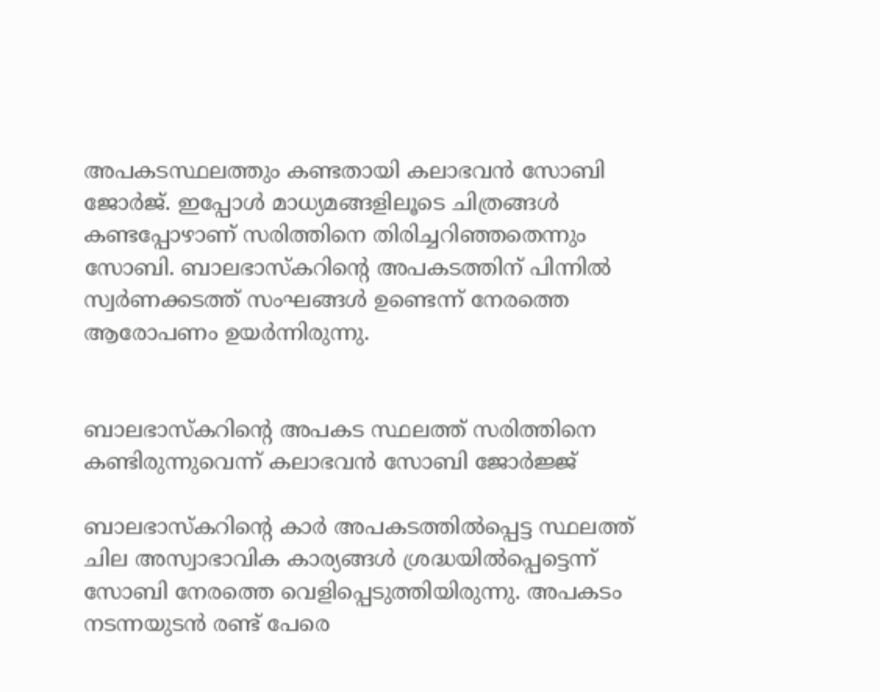അപകടസ്ഥലത്തും കണ്ടതായി കലാഭവന്‍ സോബി ജോർജ്. ഇപ്പോള്‍ മാധ്യമങ്ങളിലൂടെ ചിത്രങ്ങള്‍ കണ്ടപ്പോഴാണ് സരിത്തിനെ തിരിച്ചറിഞ്ഞതെന്നും സോബി. ബാലഭാസ്കറിന്‍റെ അപകടത്തിന് പിന്നില്‍ സ്വര്‍ണക്കടത്ത് സംഘങ്ങള്‍ ഉണ്ടെന്ന് നേരത്തെ ആരോപണം ഉയര്‍ന്നിരുന്നു.


ബാലഭാസ്കറിന്‍റെ അപകട സ്ഥലത്ത് സരിത്തിനെ കണ്ടിരുന്നുവെന്ന് കലാഭവന്‍ സോബി ജോര്‍ജ്ജ്

ബാലഭാസ്‌കറിന്‍റെ കാര്‍ അപകടത്തില്‍പ്പെട്ട സ്ഥലത്ത് ചില അസ്വാഭാവിക കാര്യങ്ങള്‍ ശ്രദ്ധയില്‍പ്പെട്ടെന്ന് സോബി നേരത്തെ വെളിപ്പെടുത്തിയിരുന്നു. അപകടം നടന്നയുടന്‍ രണ്ട് പേരെ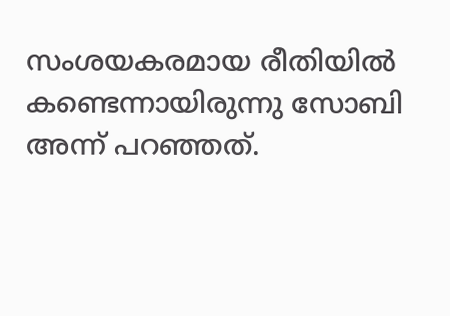സംശയകരമായ രീതിയില്‍ കണ്ടെന്നായിരുന്നു സോബി അന്ന് പറഞ്ഞത്.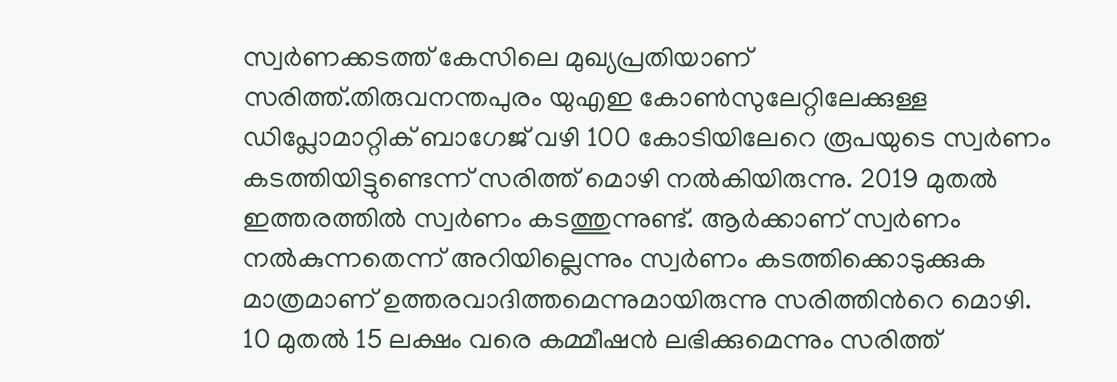സ്വര്‍ണക്കടത്ത് കേസിലെ മുഖ്യപ്രതിയാണ് സരിത്ത്.തിരുവനന്തപുരം യുഎഇ കോണ്‍സുലേറ്റിലേക്കുള്ള ഡിപ്ലോമാറ്റിക് ബാഗേജ് വഴി 100 കോടിയിലേറെ രൂപയുടെ സ്വര്‍ണം കടത്തിയിട്ടുണ്ടെന്ന് സരിത്ത് മൊഴി നല്‍കിയിരുന്നു. 2019 മുതല്‍ ഇത്തരത്തില്‍ സ്വര്‍ണം കടത്തുന്നുണ്ട്. ആര്‍ക്കാണ് സ്വര്‍ണം നല്‍കുന്നതെന്ന് അറിയില്ലെന്നും സ്വര്‍ണം കടത്തിക്കൊടുക്കുക മാത്രമാണ് ഉത്തരവാദിത്തമെന്നുമായിരുന്നു സരിത്തിന്‍റെ മൊഴി. 10 മുതൽ 15 ലക്ഷം വരെ കമ്മീഷൻ ലഭിക്കുമെന്നും സരിത്ത്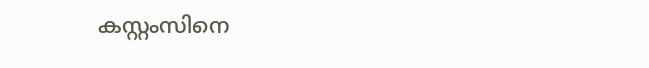കസ്റ്റംസിനെ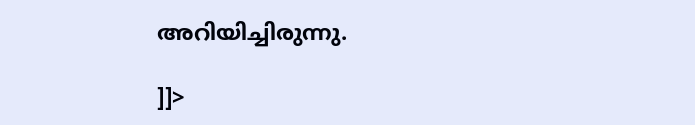അറിയിച്ചിരുന്നു.

]]>